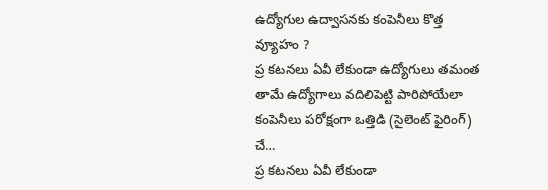ఉద్యోగుల ఉద్వాసనకు కంపెనీలు కొత్త వ్యూహం ?
ప్ర కటనలు ఏవీ లేకుండా ఉద్యోగులు తమంత తామే ఉద్యోగాలు వదిలిపెట్టి పారిపోయేలా కంపెనీలు పరోక్షంగా ఒత్తిడి (సైలెంట్ ఫైరింగ్) చే…
ప్ర కటనలు ఏవీ లేకుండా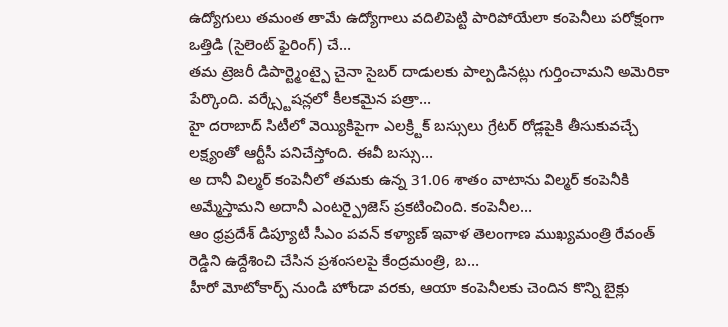ఉద్యోగులు తమంత తామే ఉద్యోగాలు వదిలిపెట్టి పారిపోయేలా కంపెనీలు పరోక్షంగా ఒత్తిడి (సైలెంట్ ఫైరింగ్) చే…
తమ ట్రెజరీ డిపార్ట్మెంట్పై చైనా సైబర్ దాడులకు పాల్పడినట్లు గుర్తించామని అమెరికా పేర్కొంది. వర్క్స్టేషన్లలో కీలకమైన పత్రా…
హై దరాబాద్ సిటీలో వెయ్యికిపైగా ఎలక్ర్టిక్ బస్సులు గ్రేటర్ రోడ్లపైకి తీసుకువచ్చే లక్ష్యంతో ఆర్టీసీ పనిచేస్తోంది. ఈవీ బస్సు…
అ దానీ విల్మర్ కంపెనీలో తమకు ఉన్న 31.06 శాతం వాటాను విల్మర్ కంపెనీకి అమ్మేస్తామని అదానీ ఎంటర్ప్రైజెస్ ప్రకటించింది. కంపెనీల…
ఆం ధ్రప్రదేశ్ డిప్యూటీ సీఎం పవన్ కళ్యాణ్ ఇవాళ తెలంగాణ ముఖ్యమంత్రి రేవంత్ రెడ్డిని ఉద్దేశించి చేసిన ప్రశంసలపై కేంద్రమంత్రి, బ…
హీరో మోటోకార్ప్ నుండి హోండా వరకు, ఆయా కంపెనీలకు చెందిన కొన్ని బైక్లు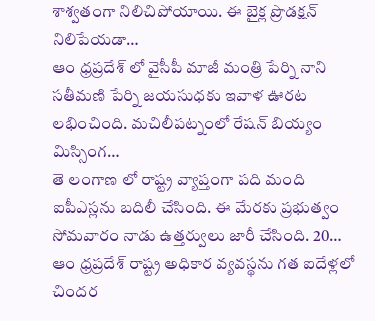శాశ్వతంగా నిలిచిపోయాయి. ఈ బైక్ల ప్రొడక్షన్ నిలిపేయడా…
ఆం ధ్రప్రదేశ్ లో వైసీపీ మాజీ మంత్రి పేర్ని నాని సతీమణి పేర్ని జయసుధకు ఇవాళ ఊరట లభించింది. మచిలీపట్నంలో రేషన్ బియ్యం మిస్సింగ…
తె లంగాణ లో రాష్ట్ర వ్యాప్తంగా పది మంది ఐపీఎస్లను బదిలీ చేసింది. ఈ మేరకు ప్రభుత్వం సోమవారం నాడు ఉత్తర్వులు జారీ చేసింది. 20…
ఆం ధ్రప్రదేశ్ రాష్ట్ర అధికార వ్యవస్థను గత ఐదేళ్లలో చిందర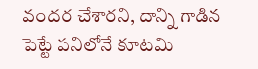వందర చేశారని, దాన్ని గాడిన పెట్టే పనిలోనే కూటమి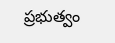ప్రభుత్వం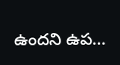ఉందని ఉప…